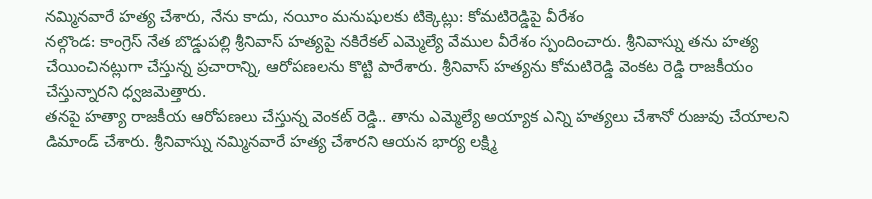నమ్మినవారే హత్య చేశారు, నేను కాదు, నయీం మనుషులకు టిక్కెట్లు: కోమటిరెడ్డిపై వీరేశం
నల్గొండ: కాంగ్రెస్ నేత బొడ్డుపల్లి శ్రీనివాస్ హత్యపై నకిరేకల్ ఎమ్మెల్యే వేముల వీరేశం స్పందించారు. శ్రీనివాస్ను తను హత్య చేయించినట్లుగా చేస్తున్న ప్రచారాన్ని, ఆరోపణలను కొట్టి పారేశారు. శ్రీనివాస్ హత్యను కోమటిరెడ్డి వెంకట రెడ్డి రాజకీయం చేస్తున్నారని ధ్వజమెత్తారు.
తనపై హత్యా రాజకీయ ఆరోపణలు చేస్తున్న వెంకట్ రెడ్డి.. తాను ఎమ్మెల్యే అయ్యాక ఎన్ని హత్యలు చేశానో రుజువు చేయాలని డిమాండ్ చేశారు. శ్రీనివాస్ను నమ్మినవారే హత్య చేశారని ఆయన భార్య లక్ష్మి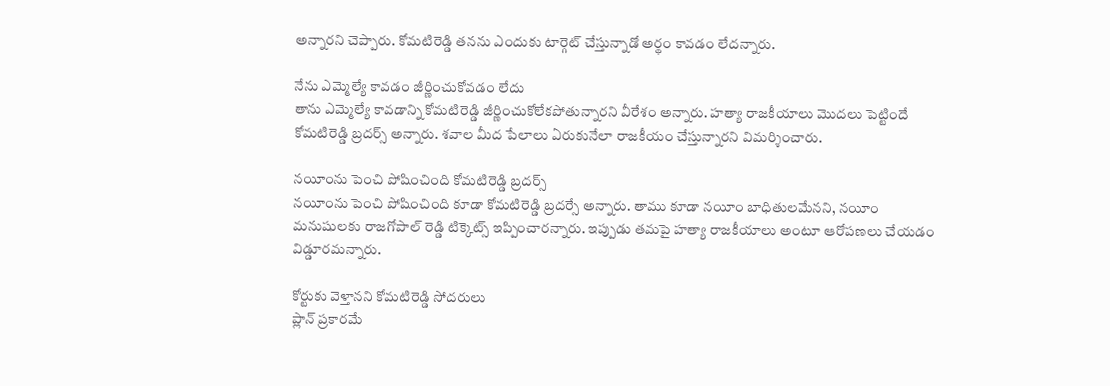అన్నారని చెప్పారు. కోమటిరెడ్డి తనను ఎందుకు టార్గెట్ చేస్తున్నాడో అర్థం కావడం లేదన్నారు.

నేను ఎమ్మెల్యే కావడం జీర్ణించుకోవడం లేదు
తాను ఎమ్మెల్యే కావడాన్ని కోమటిరెడ్డి జీర్ణించుకోలేకపోతున్నారని వీరేశం అన్నారు. హత్యా రాజకీయాలు మొదలు పెట్టిందే కోమటిరెడ్డి బ్రదర్స్ అన్నారు. శవాల మీద పేలాలు ఏరుకునేలా రాజకీయం చేస్తున్నారని విమర్శించారు.

నయీంను పెంచి పోషించింది కోమటిరెడ్డి బ్రదర్స్
నయీంను పెంచి పోషించింది కూడా కోమటిరెడ్డి బ్రదర్సే అన్నారు. తాము కూడా నయీం బాధితులమేనని, నయీం మనుషులకు రాజగోపాల్ రెడ్డి టిక్కెట్స్ ఇప్పించారన్నారు. ఇప్పుడు తమపై హత్యా రాజకీయాలు అంటూ ఆరోపణలు చేయడం విడ్డూరమన్నారు.

కోర్టుకు వెళ్తానని కోమటిరెడ్డి సోదరులు
ప్లాన్ ప్రకారమే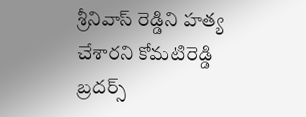శ్రీనివాస్ రెడ్డిని హత్య చేశారని కోమటిరెడ్డి బ్రదర్స్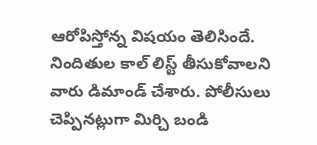ఆరోపిస్తోన్న విషయం తెలిసిందే. నిందితుల కాల్ లిస్ట్ తీసుకోవాలని వారు డిమాండ్ చేశారు. పోలీసులు చెప్పినట్లుగా మిర్చి బండి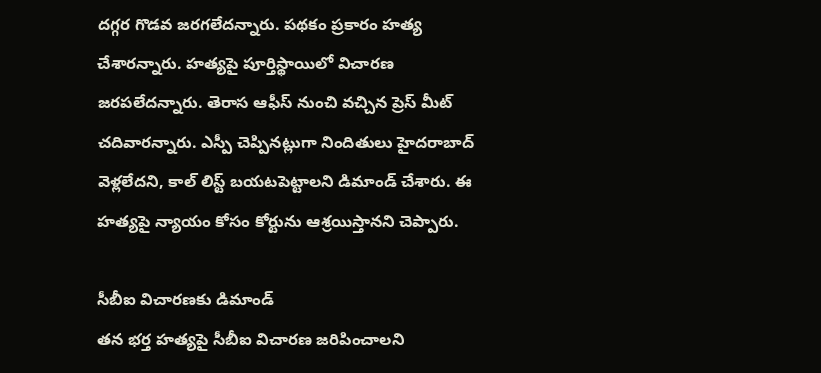దగ్గర గొడవ జరగలేదన్నారు. పథకం ప్రకారం హత్య చేశారన్నారు. హత్యపై పూర్తిస్థాయిలో విచారణ జరపలేదన్నారు. తెరాస ఆఫీస్ నుంచి వచ్చిన ప్రెస్ మీట్ చదివారన్నారు. ఎస్పీ చెప్పినట్లుగా నిందితులు హైదరాబాద్ వెళ్లలేదని, కాల్ లిస్ట్ బయటపెట్టాలని డిమాండ్ చేశారు. ఈ హత్యపై న్యాయం కోసం కోర్టును ఆశ్రయిస్తానని చెప్పారు.

సీబీఐ విచారణకు డిమాండ్
తన భర్త హత్యపై సీబీఐ విచారణ జరిపించాలని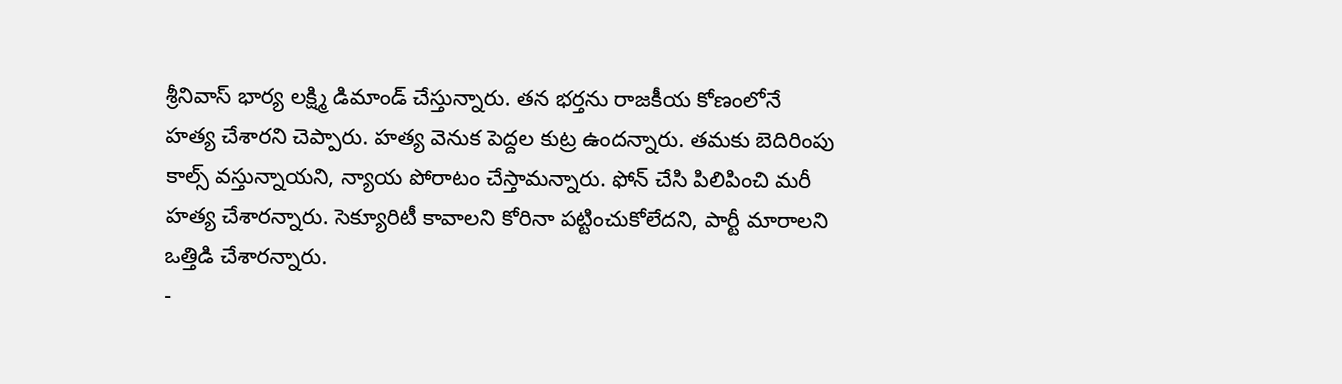శ్రీనివాస్ భార్య లక్ష్మి డిమాండ్ చేస్తున్నారు. తన భర్తను రాజకీయ కోణంలోనే హత్య చేశారని చెప్పారు. హత్య వెనుక పెద్దల కుట్ర ఉందన్నారు. తమకు బెదిరింపు కాల్స్ వస్తున్నాయని, న్యాయ పోరాటం చేస్తామన్నారు. ఫోన్ చేసి పిలిపించి మరీ హత్య చేశారన్నారు. సెక్యూరిటీ కావాలని కోరినా పట్టించుకోలేదని, పార్టీ మారాలని ఒత్తిడి చేశారన్నారు.
-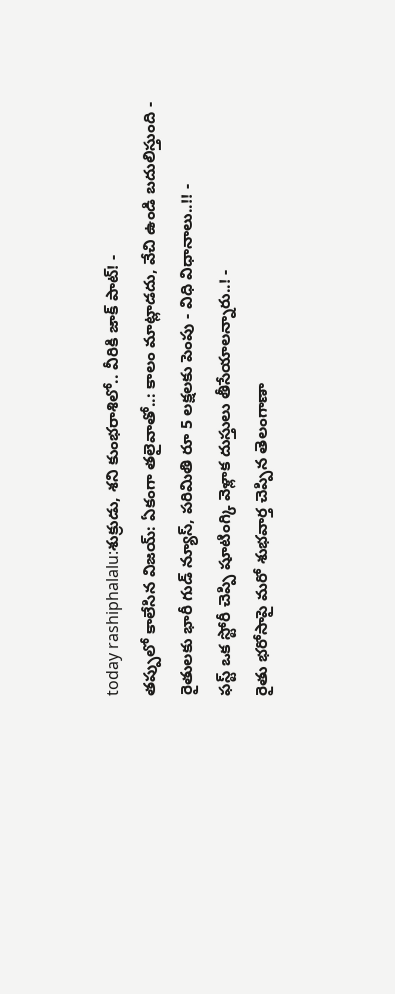today rashiphalalu:శుక్రుడు, శని కుంభరాశిలో.. వీరికి జాక్ పాట్! -
తప్పులో కాలేసిన విజయ్: ఏకంగా తలైవాతో..: కాలం మాట్లాడదు, వేచి ఉండి బదులిస్తుంది -
రైతులకు భారీ గుడ్ న్యూస్, పరిమితి రూ 5 లక్షలకు పెంపు - విధి విధానాలు..!! -
ఫస్ట్ ఒక స్టోరీ చెప్పి షూటింగ్కి వెళ్లాక దుస్తులు తీసేయాలన్నారు..! -
రైతు భరోసాపై మరో శుభవార్త చెప్పిన తెలంగాణా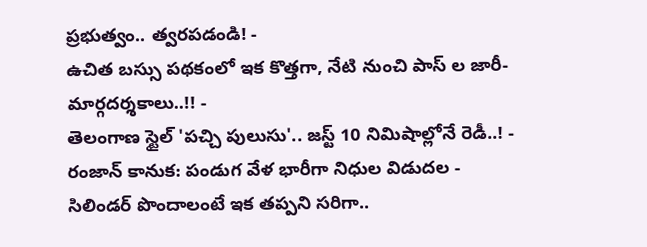ప్రభుత్వం.. త్వరపడండి! -
ఉచిత బస్సు పథకంలో ఇక కొత్తగా, నేటి నుంచి పాస్ ల జారీ- మార్గదర్శకాలు..!! -
తెలంగాణ స్టైల్ 'పచ్చి పులుసు'.. జస్ట్ 10 నిమిషాల్లోనే రెడీ..! -
రంజాన్ కానుక: పండుగ వేళ భారీగా నిధుల విడుదల -
సిలిండర్ పొందాలంటే ఇక తప్పని సరిగా..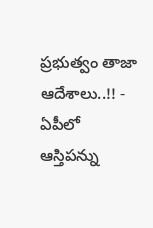ప్రభుత్వం తాజా ఆదేశాలు..!! -
ఏపీలో ఆస్తిపన్ను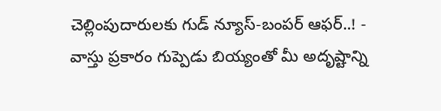చెల్లింపుదారులకు గుడ్ న్యూస్-బంపర్ ఆఫర్..! -
వాస్తు ప్రకారం గుప్పెడు బియ్యంతో మీ అదృష్టాన్ని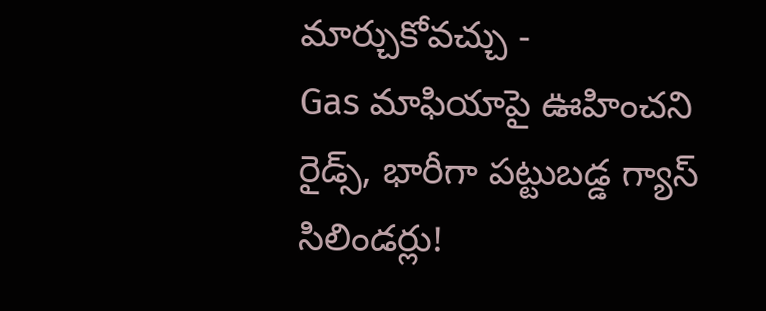మార్చుకోవచ్చు -
Gas మాఫియాపై ఊహించని రైడ్స్, భారీగా పట్టుబడ్డ గ్యాస్ సిలిండర్లు!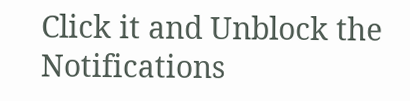Click it and Unblock the Notifications